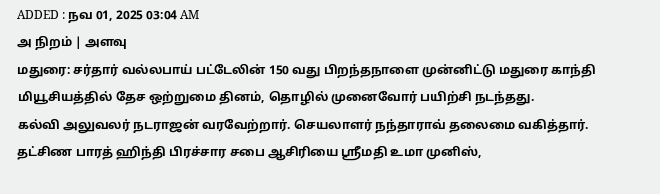ADDED : நவ 01, 2025 03:04 AM
அ நிறம் | அளவு
மதுரை: சர்தார் வல்லபாய் பட்டேலின் 150 வது பிறந்தநாளை முன்னிட்டு மதுரை காந்தி மியூசியத்தில் தேச ஒற்றுமை தினம், தொழில் முனைவோர் பயிற்சி நடந்தது.
கல்வி அலுவலர் நடராஜன் வரவேற்றார். செயலாளர் நந்தாராவ் தலைமை வகித்தார். தட்சிண பாரத் ஹிந்தி பிரச்சார சபை ஆசிரியை ஸ்ரீமதி உமா முனிஸ்,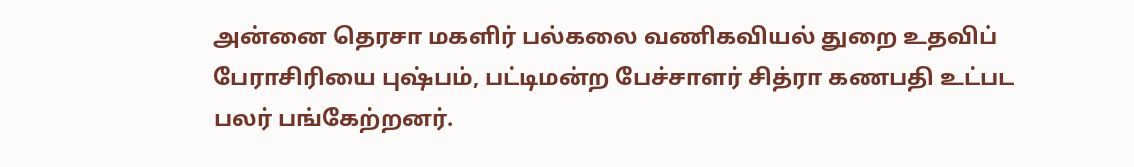அன்னை தெரசா மகளிர் பல்கலை வணிகவியல் துறை உதவிப் பேராசிரியை புஷ்பம், பட்டிமன்ற பேச்சாளர் சித்ரா கணபதி உட்பட பலர் பங்கேற்றனர்.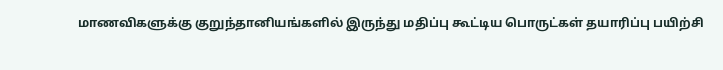மாணவிகளுக்கு குறுந்தானியங்களில் இருந்து மதிப்பு கூட்டிய பொருட்கள் தயாரிப்பு பயிற்சி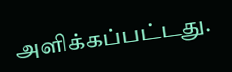அளிக்கப்பட்டது.